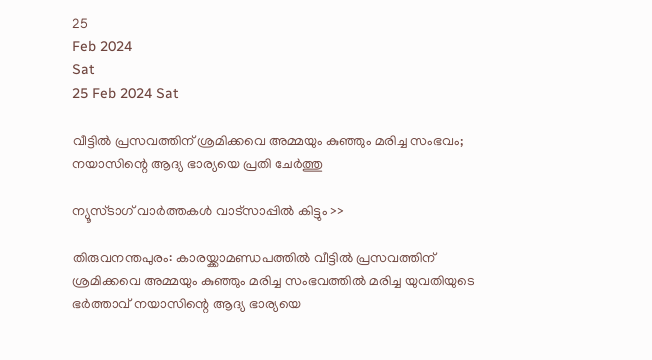25
Feb 2024
Sat
25 Feb 2024 Sat

വീട്ടില്‍ പ്രസവത്തിന് ശ്രമിക്കവെ അമ്മയും കുഞ്ഞും മരിച്ച സംഭവം; നയാസിന്റെ ആദ്യ ഭാര്യയെ പ്രതി ചേര്‍ത്തു

ന്യൂസ്ടാഗ് വാര്‍ത്തകള്‍ വാട്‌സാപ്പില്‍ കിട്ടും >>

തിരുവനന്തപുരം: കാരയ്ക്കാമണ്ഡപത്തില്‍ വീട്ടില്‍ പ്രസവത്തിന് ശ്രമിക്കവെ അമ്മയും കുഞ്ഞും മരിച്ച സംഭവത്തില്‍ മരിച്ച യുവതിയുടെ ഭര്‍ത്താവ് നയാസിന്റെ ആദ്യ ഭാര്യയെ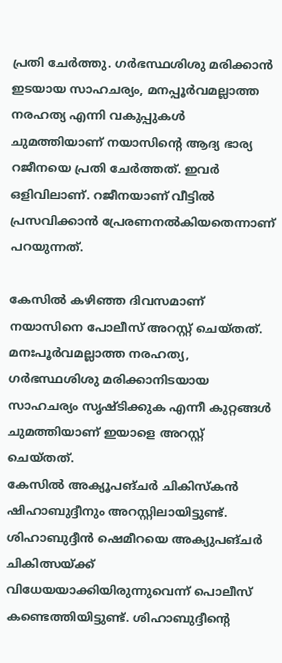പ്രതി ചേര്‍ത്തു. ഗര്‍ഭസ്ഥശിശു മരിക്കാന്‍ ഇടയായ സാഹചര്യം, മനപ്പൂര്‍വമല്ലാത്ത നരഹത്യ എന്നി വകുപ്പുകള്‍ ചുമത്തിയാണ് നയാസിന്റെ ആദ്യ ഭാര്യ റജീനയെ പ്രതി ചേര്‍ത്തത്. ഇവര്‍ ഒളിവിലാണ്. റജീനയാണ് വീട്ടില്‍ പ്രസവിക്കാന്‍ പ്രേരണനല്‍കിയതെന്നാണ് പറയുന്നത്.

കേസില്‍ കഴിഞ്ഞ ദിവസമാണ് നയാസിനെ പോലീസ് അറസ്റ്റ് ചെയ്തത്. മനഃപൂര്‍വമല്ലാത്ത നരഹത്യ, ഗര്‍ഭസ്ഥശിശു മരിക്കാനിടയായ സാഹചര്യം സൃഷ്ടിക്കുക എന്നീ കുറ്റങ്ങള്‍ ചുമത്തിയാണ് ഇയാളെ അറസ്റ്റ് ചെയ്തത്.
കേസില്‍ അക്യൂപങ്ചര്‍ ചികിസ്‌കന്‍ ഷിഹാബുദ്ദീനും അറസ്റ്റിലായിട്ടുണ്ട്. ശിഹാബുദ്ദീന്‍ ഷെമീറയെ അക്യുപങ്ചര്‍ ചികിത്സയ്ക്ക് വിധേയയാക്കിയിരുന്നുവെന്ന് പൊലീസ് കണ്ടെത്തിയിട്ടുണ്ട്. ശിഹാബുദ്ദീന്റെ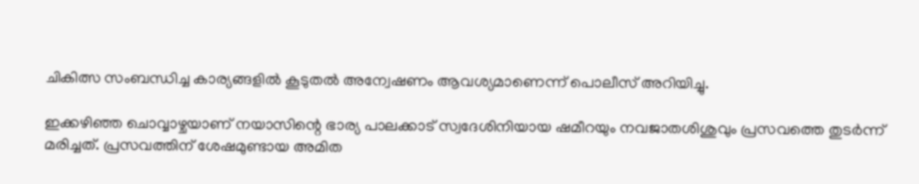ചികിത്സ സംബന്ധിച്ച കാര്യങ്ങളില്‍ കൂടുതല്‍ അന്വേഷണം ആവശ്യമാണെന്ന് പൊലീസ് അറിയിച്ചു.

ഇക്കഴിഞ്ഞ ചൊവ്വാഴ്ചയാണ് നയാസിന്റെ ഭാര്യ പാലക്കാട് സ്വദേശിനിയായ ഷമീറയും നവജാതശിശുവും പ്രസവത്തെ തുടര്‍ന്ന് മരിച്ചത്. പ്രസവത്തിന് ശേഷമുണ്ടായ അമിത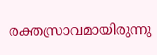രക്തസ്രാവമായിരുന്നു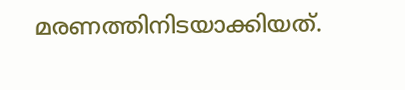മരണത്തിനിടയാക്കിയത്.